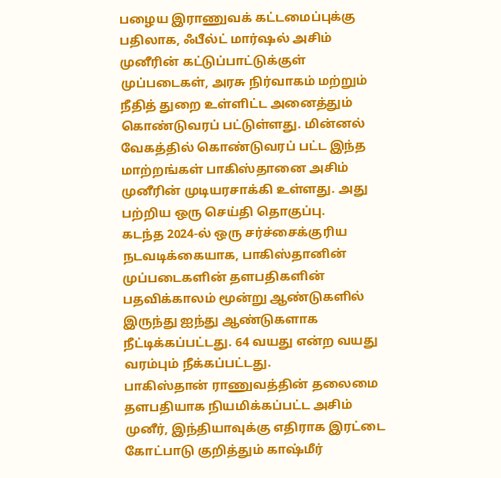பழைய இராணுவக் கட்டமைப்புக்கு பதிலாக, ஃபீல்ட் மார்ஷல் அசிம் முனீரின் கட்டுப்பாட்டுக்குள் முப்படைகள், அரசு நிர்வாகம் மற்றும் நீதித் துறை உள்ளிட்ட அனைத்தும் கொண்டுவரப் பட்டுள்ளது. மின்னல் வேகத்தில் கொண்டுவரப் பட்ட இந்த மாற்றங்கள் பாகிஸ்தானை அசிம் முனீரின் முடியரசாக்கி உள்ளது. அது பற்றிய ஒரு செய்தி தொகுப்பு.
கடந்த 2024-ல் ஒரு சர்ச்சைக்குரிய நடவடிக்கையாக, பாகிஸ்தானின் முப்படைகளின் தளபதிகளின் பதவிக்காலம் மூன்று ஆண்டுகளில் இருந்து ஐந்து ஆண்டுகளாக நீட்டிக்கப்பட்டது. 64 வயது என்ற வயது வரம்பும் நீக்கப்பட்டது.
பாகிஸ்தான் ராணுவத்தின் தலைமை தளபதியாக நியமிக்கப்பட்ட அசிம் முனீர், இந்தியாவுக்கு எதிராக இரட்டை கோட்பாடு குறித்தும் காஷ்மீர்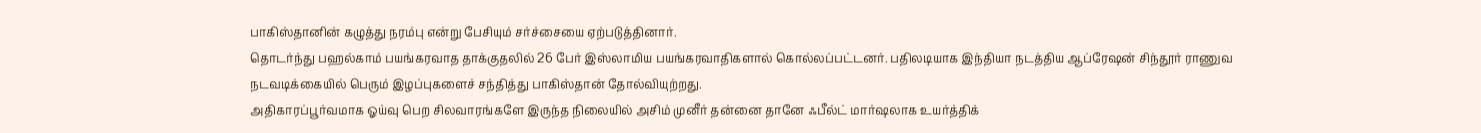பாகிஸ்தானின் கழுத்து நரம்பு என்று பேசியும் சர்ச்சையை ஏற்படுத்தினார்.
தொடர்ந்து பஹல்காம் பயங்கரவாத தாக்குதலில் 26 பேர் இஸ்லாமிய பயங்கரவாதிகளால் கொல்லப்பட்டனர். பதிலடியாக இந்தியா நடத்திய ஆப்ரேஷன் சிந்தூர் ராணுவ நடவடிக்கையில் பெரும் இழப்புகளைச் சந்தித்து பாகிஸ்தான் தோல்வியுற்றது.
அதிகாரப்பூர்வமாக ஓய்வு பெற சிலவாரங்களே இருந்த நிலையில் அசிம் முனீர் தன்னை தானே ஃபீல்ட் மார்ஷலாக உயர்த்திக்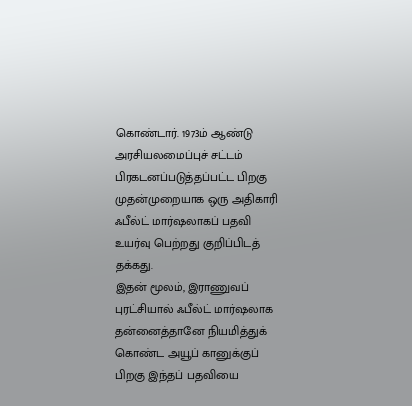கொண்டார். 1973ம் ஆண்டு அரசியலமைப்புச் சட்டம் பிரகடனப்படுத்தப்பட்ட பிறகு முதன்முறையாக ஒரு அதிகாரி ஃபீல்ட் மார்ஷலாகப் பதவி உயர்வு பெற்றது குறிப்பிடத் தக்கது.
இதன் மூலம், இராணுவப் புரட்சியால் ஃபீல்ட் மார்ஷலாக தன்னைத்தானே நியமித்துக் கொண்ட அயூப் கானுக்குப் பிறகு இந்தப் பதவியை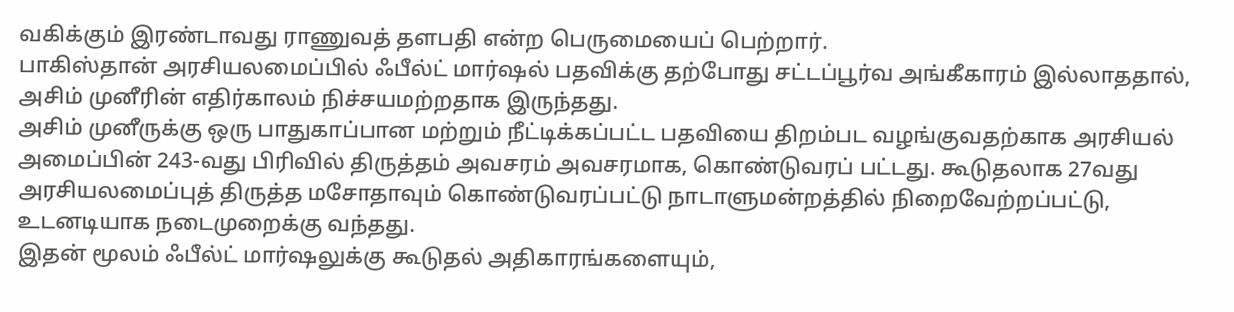வகிக்கும் இரண்டாவது ராணுவத் தளபதி என்ற பெருமையைப் பெற்றார்.
பாகிஸ்தான் அரசியலமைப்பில் ஃபீல்ட் மார்ஷல் பதவிக்கு தற்போது சட்டப்பூர்வ அங்கீகாரம் இல்லாததால், அசிம் முனீரின் எதிர்காலம் நிச்சயமற்றதாக இருந்தது.
அசிம் முனீருக்கு ஒரு பாதுகாப்பான மற்றும் நீட்டிக்கப்பட்ட பதவியை திறம்பட வழங்குவதற்காக அரசியல் அமைப்பின் 243-வது பிரிவில் திருத்தம் அவசரம் அவசரமாக, கொண்டுவரப் பட்டது. கூடுதலாக 27வது அரசியலமைப்புத் திருத்த மசோதாவும் கொண்டுவரப்பட்டு நாடாளுமன்றத்தில் நிறைவேற்றப்பட்டு, உடனடியாக நடைமுறைக்கு வந்தது.
இதன் மூலம் ஃபீல்ட் மார்ஷலுக்கு கூடுதல் அதிகாரங்களையும்,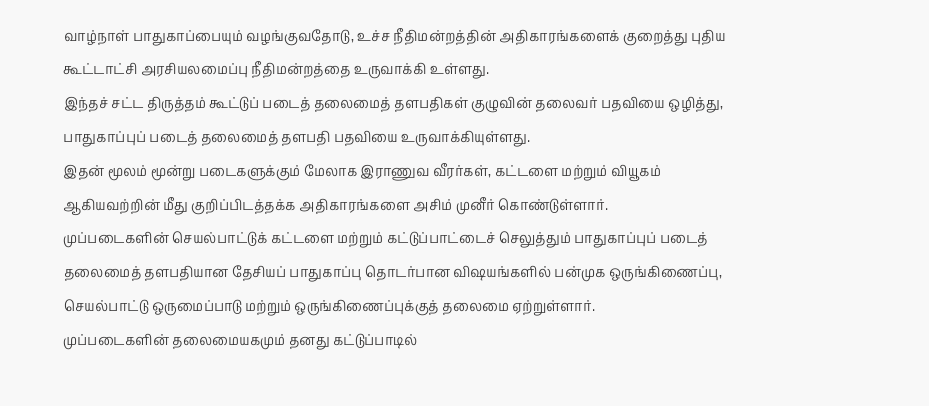வாழ்நாள் பாதுகாப்பையும் வழங்குவதோடு, உச்ச நீதிமன்றத்தின் அதிகாரங்களைக் குறைத்து புதிய கூட்டாட்சி அரசியலமைப்பு நீதிமன்றத்தை உருவாக்கி உள்ளது.
இந்தச் சட்ட திருத்தம் கூட்டுப் படைத் தலைமைத் தளபதிகள் குழுவின் தலைவர் பதவியை ஒழித்து, பாதுகாப்புப் படைத் தலைமைத் தளபதி பதவியை உருவாக்கியுள்ளது.
இதன் மூலம் மூன்று படைகளுக்கும் மேலாக இராணுவ வீரர்கள், கட்டளை மற்றும் வியூகம் ஆகியவற்றின் மீது குறிப்பிடத்தக்க அதிகாரங்களை அசிம் முனீர் கொண்டுள்ளார்.
முப்படைகளின் செயல்பாட்டுக் கட்டளை மற்றும் கட்டுப்பாட்டைச் செலுத்தும் பாதுகாப்புப் படைத் தலைமைத் தளபதியான தேசியப் பாதுகாப்பு தொடர்பான விஷயங்களில் பன்முக ஒருங்கிணைப்பு, செயல்பாட்டு ஒருமைப்பாடு மற்றும் ஒருங்கிணைப்புக்குத் தலைமை ஏற்றுள்ளார்.
முப்படைகளின் தலைமையகமும் தனது கட்டுப்பாடில்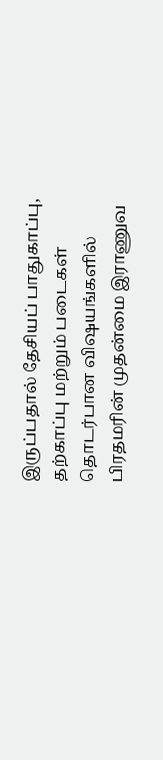இருப்பதால் தேசியப் பாதுகாப்பு, தற்காப்பு மற்றும் படைகள் தொடர்பான விஷயங்களில் பிரதமரின் முதன்மை இராணுவ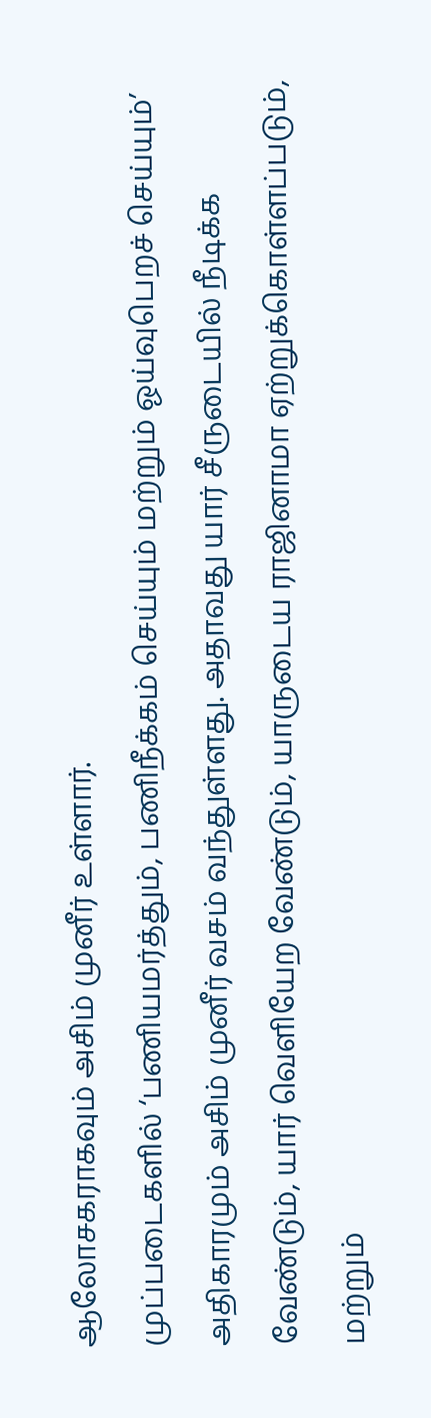ஆலோசகராகவும் அசிம் முனீர் உள்ளார்.
முப்படைகளில் ‘பணியமர்த்தும், பணிநீக்கம் செய்யும் மற்றும் ஓய்வுபெறச் செய்யும்’ அதிகாரமும் அசிம் முனீர் வசம் வந்துள்ளது. அதாவது யார் சீருடையில் நீடிக்க வேண்டும், யார் வெளியேற வேண்டும், யாருடைய ராஜினாமா ஏற்றுக்கொள்ளப்படும், மற்றும்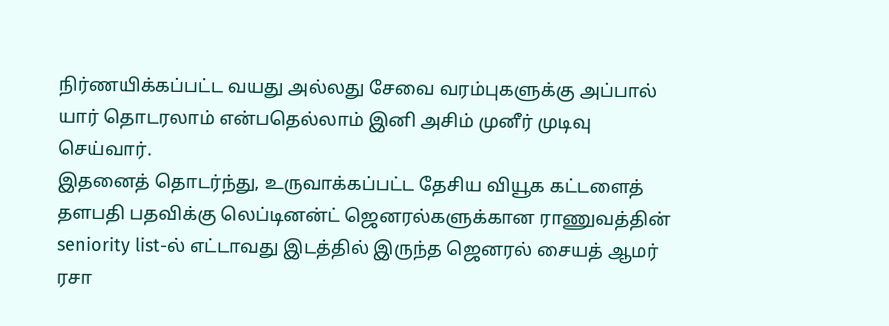நிர்ணயிக்கப்பட்ட வயது அல்லது சேவை வரம்புகளுக்கு அப்பால் யார் தொடரலாம் என்பதெல்லாம் இனி அசிம் முனீர் முடிவு செய்வார்.
இதனைத் தொடர்ந்து, உருவாக்கப்பட்ட தேசிய வியூக கட்டளைத் தளபதி பதவிக்கு லெப்டினன்ட் ஜெனரல்களுக்கான ராணுவத்தின் seniority list-ல் எட்டாவது இடத்தில் இருந்த ஜெனரல் சையத் ஆமர் ரசா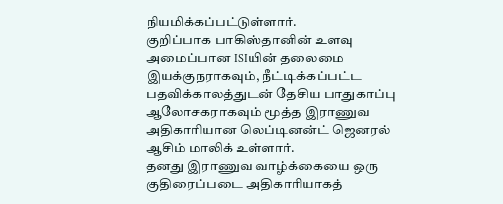நியமிக்கப்பட்டுள்ளார்.
குறிப்பாக பாகிஸ்தானின் உளவு அமைப்பான ISIயின் தலைமை இயக்குநராகவும், நீட்டிக்கப்பட்ட பதவிக்காலத்துடன் தேசிய பாதுகாப்பு ஆலோசகராகவும் மூத்த இராணுவ அதிகாரியான லெப்டினன்ட் ஜெனரல் ஆசிம் மாலிக் உள்ளார்.
தனது இராணுவ வாழ்க்கையை ஒரு குதிரைப்படை அதிகாரியாகத்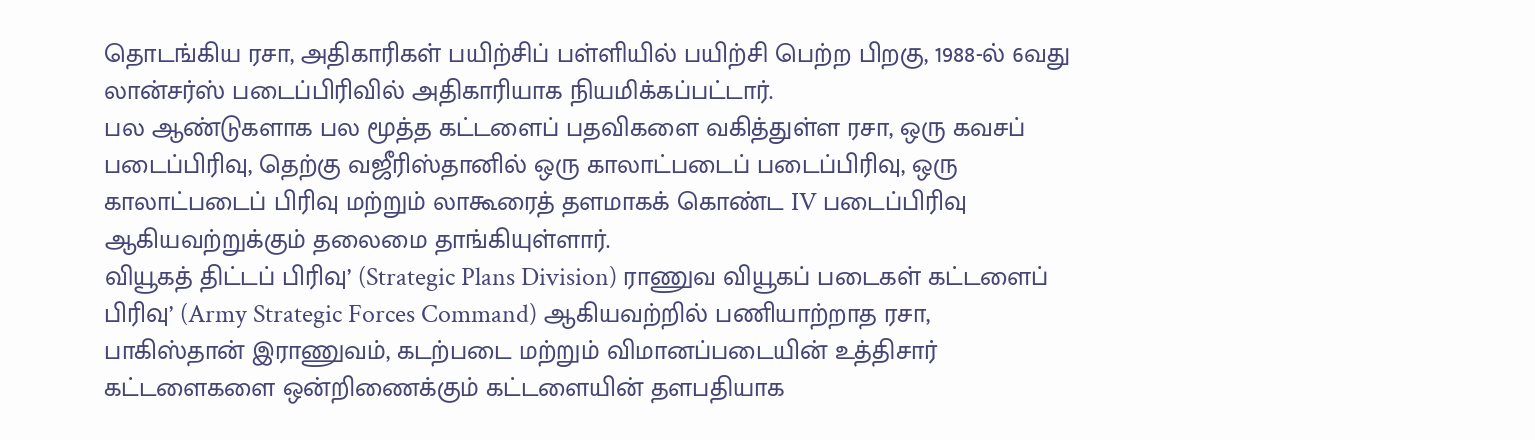தொடங்கிய ரசா, அதிகாரிகள் பயிற்சிப் பள்ளியில் பயிற்சி பெற்ற பிறகு, 1988-ல் 6வது லான்சர்ஸ் படைப்பிரிவில் அதிகாரியாக நியமிக்கப்பட்டார்.
பல ஆண்டுகளாக பல மூத்த கட்டளைப் பதவிகளை வகித்துள்ள ரசா, ஒரு கவசப் படைப்பிரிவு, தெற்கு வஜீரிஸ்தானில் ஒரு காலாட்படைப் படைப்பிரிவு, ஒரு காலாட்படைப் பிரிவு மற்றும் லாகூரைத் தளமாகக் கொண்ட IV படைப்பிரிவு ஆகியவற்றுக்கும் தலைமை தாங்கியுள்ளார்.
வியூகத் திட்டப் பிரிவு’ (Strategic Plans Division) ராணுவ வியூகப் படைகள் கட்டளைப் பிரிவு’ (Army Strategic Forces Command) ஆகியவற்றில் பணியாற்றாத ரசா, பாகிஸ்தான் இராணுவம், கடற்படை மற்றும் விமானப்படையின் உத்திசார் கட்டளைகளை ஒன்றிணைக்கும் கட்டளையின் தளபதியாக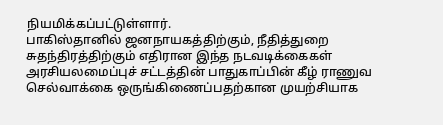நியமிக்கப்பட்டுள்ளார்.
பாகிஸ்தானில் ஜனநாயகத்திற்கும், நீதித்துறை சுதந்திரத்திற்கும் எதிரான இந்த நடவடிக்கைகள் அரசியலமைப்புச் சட்டத்தின் பாதுகாப்பின் கீழ் ராணுவ செல்வாக்கை ஒருங்கிணைப்பதற்கான முயற்சியாக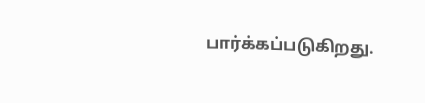பார்க்கப்படுகிறது.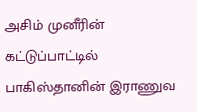அசிம் முனீரின் கட்டுப்பாட்டில் பாகிஸ்தானின் இராணுவ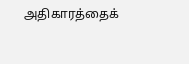அதிகாரத்தைக்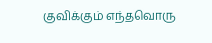குவிக்கும் எந்தவொரு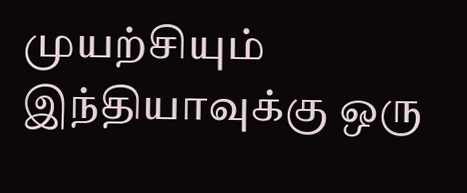முயற்சியும் இந்தியாவுக்கு ஒரு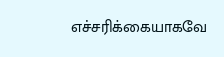எச்சரிக்கையாகவே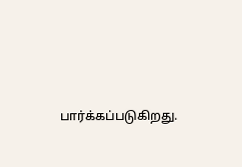பார்க்கப்படுகிறது.